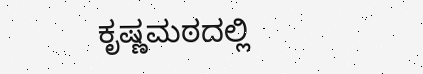ಕೃಷ್ಣಮಠದಲ್ಲಿ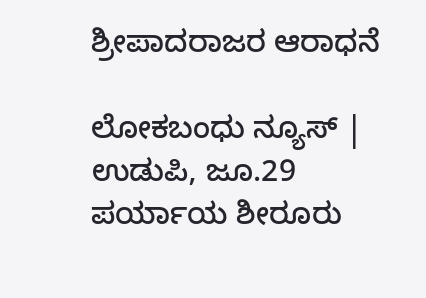ಶ್ರೀಪಾದರಾಜರ ಆರಾಧನೆ

ಲೋಕಬಂಧು ನ್ಯೂಸ್ | ಉಡುಪಿ, ಜೂ.29
ಪರ್ಯಾಯ ಶೀರೂರು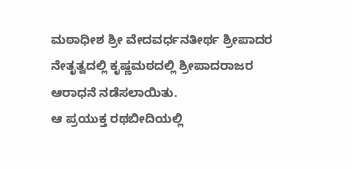ಮಠಾಧೀಶ ಶ್ರೀ ವೇದವರ್ಧನತೀರ್ಥ ಶ್ರೀಪಾದರ ನೇತೃತ್ವದಲ್ಲಿ ಕೃಷ್ಣಮಠದಲ್ಲಿ ಶ್ರೀಪಾದರಾಜರ ಆರಾಧನೆ ನಡೆಸಲಾಯಿತು.
ಆ ಪ್ರಯುಕ್ತ ರಥಬೀದಿಯಲ್ಲಿ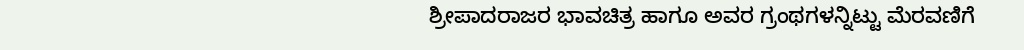ಶ್ರೀಪಾದರಾಜರ ಭಾವಚಿತ್ರ ಹಾಗೂ ಅವರ ಗ್ರಂಥಗಳನ್ನಿಟ್ಟು ಮೆರವಣಿಗೆ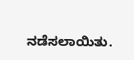ನಡೆಸಲಾಯಿತು.